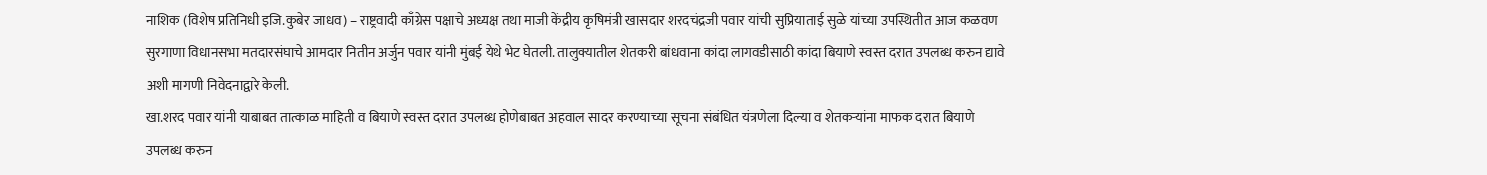नाशिक (विशेष प्रतिनिधी इजि.कुबेर जाधव) – राष्ट्रवादी काँग्रेस पक्षाचे अध्यक्ष तथा माजी केंद्रीय कृषिमंत्री खासदार शरदचंद्रजी पवार यांची सुप्रियाताई सुळे यांच्या उपस्थितीत आज कळवण सुरगाणा विधानसभा मतदारसंघाचे आमदार नितीन अर्जुन पवार यांनी मुंबई येथे भेट घेतली. तालुक्यातील शेतकरी बांधवाना कांदा लागवडीसाठी कांदा बियाणे स्वस्त दरात उपलब्ध करुन द्यावे अशी मागणी निवेदनाद्वारे केली.
खा.शरद पवार यांनी याबाबत तात्काळ माहिती व बियाणे स्वस्त दरात उपलब्ध होणेबाबत अहवाल सादर करण्याच्या सूचना संबंधित यंत्रणेला दिल्या व शेतकऱ्यांना माफक दरात बियाणे उपलब्ध करुन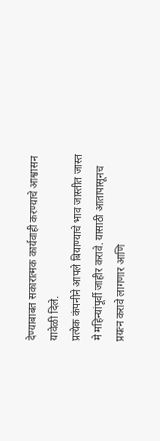देण्याबाबत सकारात्मक कार्यवाही करण्याचे आश्वासन यावेळी दिले.
प्रत्येक कंपनीने आपले बियाण्याचे भाव जास्तीत जास्त मे महिन्यांपूर्वी जाहीर करावे. यासाठी आतापासूनच प्रयत्न करावे लागणार आणि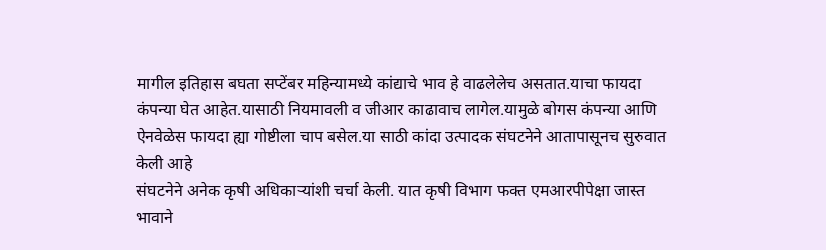मागील इतिहास बघता सप्टेंबर महिन्यामध्ये कांद्याचे भाव हे वाढलेलेच असतात.याचा फायदा कंपन्या घेत आहेत.यासाठी नियमावली व जीआर काढावाच लागेल.यामुळे बोगस कंपन्या आणि ऐनवेळेस फायदा ह्या गोष्टीला चाप बसेल.या साठी कांदा उत्पादक संघटनेने आतापासूनच सुरुवात केली आहे
संघटनेने अनेक कृषी अधिकाऱ्यांशी चर्चा केली. यात कृषी विभाग फक्त एमआरपीपेक्षा जास्त भावाने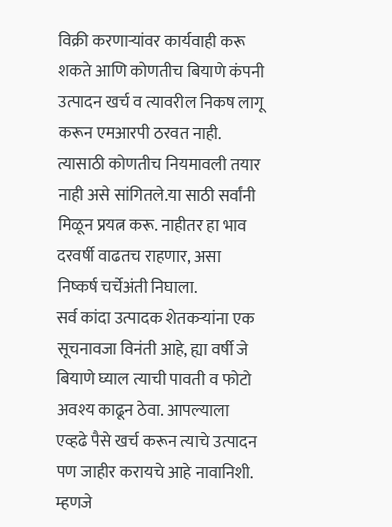विक्री करणाऱ्यांवर कार्यवाही करू शकते आणि कोणतीच बियाणे कंपनी उत्पादन खर्च व त्यावरील निकष लागू करून एमआरपी ठरवत नाही. त्यासाठी कोणतीच नियमावली तयार नाही असे सांगितले.या साठी सर्वांनी मिळून प्रयत्न करू. नाहीतर हा भाव दरवर्षी वाढतच राहणार, असा निष्कर्ष चर्चेअंती निघाला.
सर्व कांदा उत्पादक शेतकऱ्यांना एक सूचनावजा विनंती आहे, ह्या वर्षी जे बियाणे घ्याल त्याची पावती व फोटो अवश्य काढून ठेवा. आपल्याला एव्हढे पैसे खर्च करून त्याचे उत्पादन पण जाहीर करायचे आहे नावानिशी. म्हणजे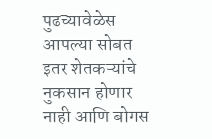पुढच्यावेळेस आपल्या सोबत इतर शेतकऱ्यांचे नुकसान होणार नाही आणि बोगस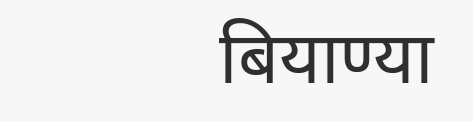बियाण्या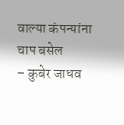वाल्या कंपन्यांना चाप बसेल
– कुबेर जाधव